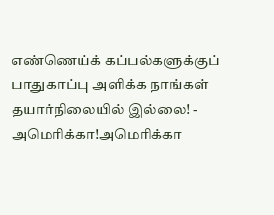எண்ணெய்க் கப்பல்களுக்குப் பாதுகாப்பு அளிக்க நாங்கள் தயார்நிலையில் இல்லை! - அமெரிக்கா!அமெரிக்கா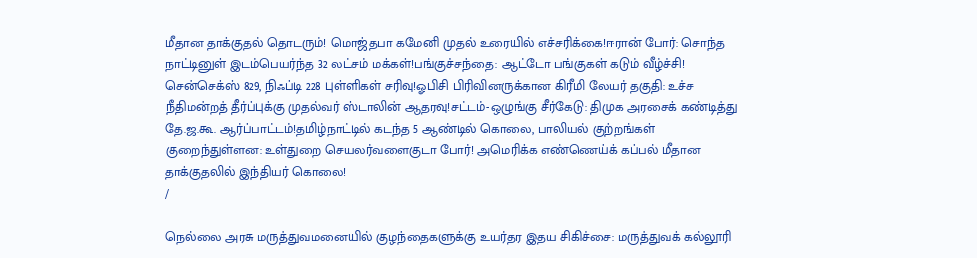மீதான தாக்குதல் தொடரும்! மொஜ்தபா கமேனி முதல் உரையில் எச்சரிக்கை!ஈரான் போர்: சொந்த நாட்டினுள் இடம்பெயர்ந்த 32 லட்சம் மக்கள்!பங்குச்சந்தை: ஆட்டோ பங்குகள் கடும் வீழ்ச்சி! சென்செக்ஸ் 829, நிஃப்டி 228 புள்ளிகள் சரிவு!ஓபிசி பிரிவினருக்கான கிரீமி லேயர் தகுதி: உச்ச நீதிமன்றத் தீர்ப்புக்கு முதல்வர் ஸ்டாலின் ஆதரவு!சட்டம்-ஒழுங்கு சீர்கேடு: திமுக அரசைக் கண்டித்து தே.ஜ.கூ. ஆர்ப்பாட்டம்!தமிழ்நாட்டில் கடந்த 5 ஆண்டில் கொலை, பாலியல் குற்றங்கள் குறைந்துள்ளன: உள்துறை செயலர்வளைகுடா போர்! அமெரிக்க எண்ணெய்க் கப்பல் மீதான தாக்குதலில் இந்தியர் கொலை!
/

நெல்லை அரசு மருத்துவமனையில் குழந்தைகளுக்கு உயர்தர இதய சிகிச்சை: மருத்துவக் கல்லூரி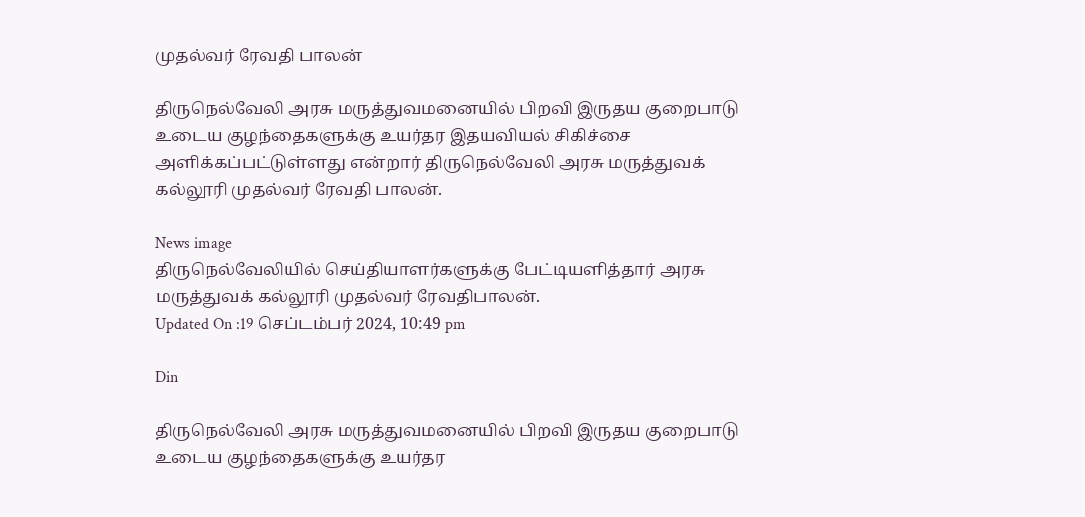முதல்வர் ரேவதி பாலன்

திருநெல்வேலி அரசு மருத்துவமனையில் பிறவி இருதய குறைபாடு உடைய குழந்தைகளுக்கு உயர்தர இதயவியல் சிகிச்சை அளிக்கப்பட்டுள்ளது என்றார் திருநெல்வேலி அரசு மருத்துவக் கல்லூரி முதல்வர் ரேவதி பாலன்.

News image
திருநெல்வேலியில் செய்தியாளர்களுக்கு பேட்டியளித்தார் அரசு மருத்துவக் கல்லூரி முதல்வர் ரேவதிபாலன்.
Updated On :19 செப்டம்பர் 2024, 10:49 pm

Din

திருநெல்வேலி அரசு மருத்துவமனையில் பிறவி இருதய குறைபாடு உடைய குழந்தைகளுக்கு உயர்தர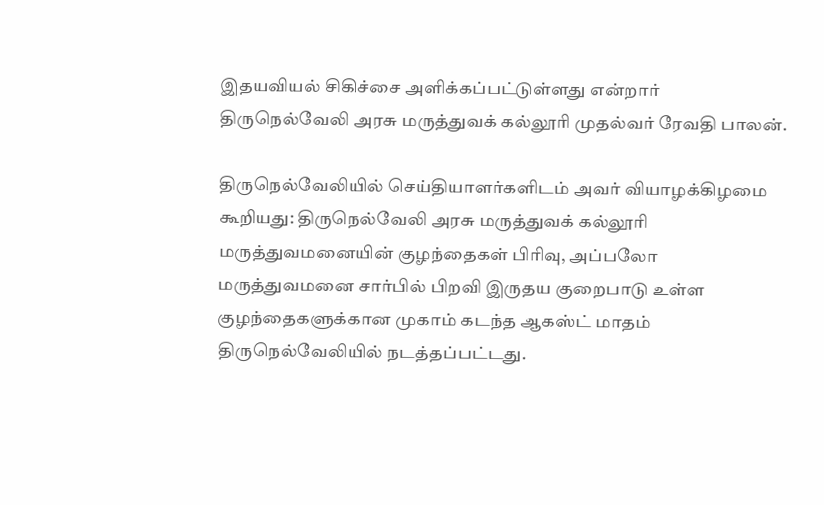இதயவியல் சிகிச்சை அளிக்கப்பட்டுள்ளது என்றார் திருநெல்வேலி அரசு மருத்துவக் கல்லூரி முதல்வர் ரேவதி பாலன்.

திருநெல்வேலியில் செய்தியாளர்களிடம் அவர் வியாழக்கிழமை கூறியது: திருநெல்வேலி அரசு மருத்துவக் கல்லூரி மருத்துவமனையின் குழந்தைகள் பிரிவு, அப்பலோ மருத்துவமனை சார்பில் பிறவி இருதய குறைபாடு உள்ள குழந்தைகளுக்கான முகாம் கடந்த ஆகஸ்ட் மாதம் திருநெல்வேலியில் நடத்தப்பட்டது.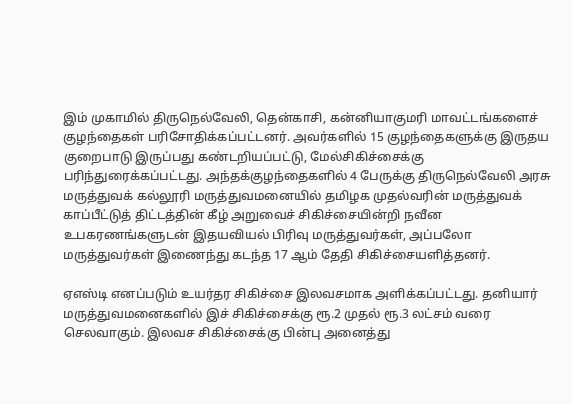இம் முகாமில் திருநெல்வேலி, தென்காசி, கன்னியாகுமரி மாவட்டங்களைச் குழந்தைகள் பரிசோதிக்கப்பட்டனர். அவர்களில் 15 குழந்தைகளுக்கு இருதய குறைபாடு இருப்பது கண்டறியப்பட்டு, மேல்சிகிச்சைக்கு பரிந்துரைக்கப்பட்டது. அந்தக்குழந்தைகளில் 4 பேருக்கு திருநெல்வேலி அரசு மருத்துவக் கல்லூரி மருத்துவமனையில் தமிழக முதல்வரின் மருத்துவக் காப்பீட்டுத் திட்டத்தின் கீழ் அறுவைச் சிகிச்சையின்றி நவீன உபகரணங்களுடன் இதயவியல் பிரிவு மருத்துவர்கள், அப்பலோ மருத்துவர்கள் இணைந்து கடந்த 17 ஆம் தேதி சிகிச்சையளித்தனர்.

ஏஎஸ்டி எனப்படும் உயர்தர சிகிச்சை இலவசமாக அளிக்கப்பட்டது. தனியார் மருத்துவமனைகளில் இச் சிகிச்சைக்கு ரூ.2 முதல் ரூ.3 லட்சம் வரை செலவாகும். இலவச சிகிச்சைக்கு பின்பு அனைத்து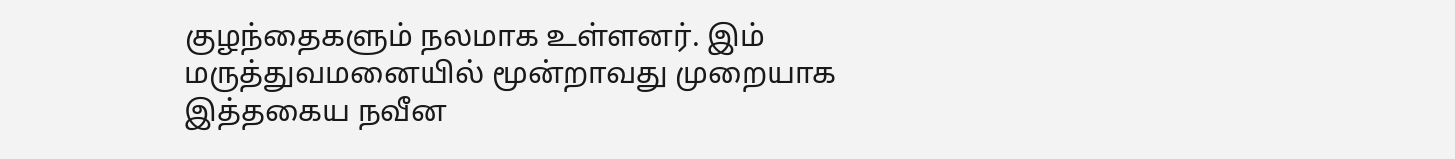குழந்தைகளும் நலமாக உள்ளனர். இம் மருத்துவமனையில் மூன்றாவது முறையாக இத்தகைய நவீன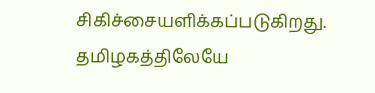சிகிச்சையளிக்கப்படுகிறது. தமிழகத்திலேயே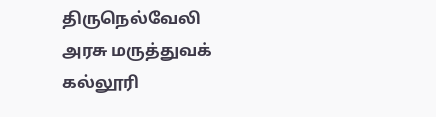திருநெல்வேலி அரசு மருத்துவக் கல்லூரி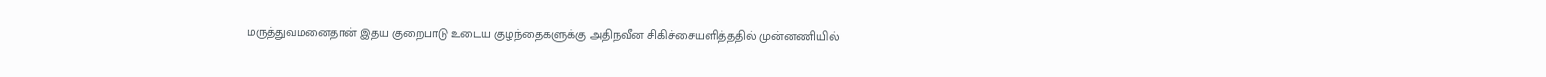மருத்துவமனைதான் இதய குறைபாடு உடைய குழந்தைகளுக்கு அதிநவீன சிகிச்சையளித்ததில் முன்னணியில்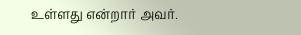உள்ளது என்றார் அவர்.